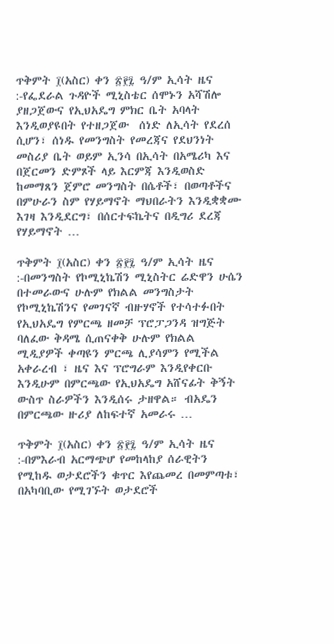ጥቅምት ፲(አስር) ቀን ፳፻፯ ዓ/ም ኢሳት ዜና :-የፌደራል ጉዳዮች ሚኒስቴር ሰሞኑን አሻሽሎ ያዘጋጀውና የኢህአዴግ ምክር ቤት አባላት እንዲወያዩበት የተዘጋጀው  ሰነድ ለኢሳት የደረሰ ሲሆን፣ ሰነዱ የመንግስት የመረጃና የደህንነት መስሪያ ቤት ወይም ኢንሳ በኢሳት በአሜሪካ እና በጀርመን ድምጾች ላይ እርምጃ እንዲወስድ ከመማጸን ጀምሮ መንግስት በሴቶች፣ በወጣቶችና በምሁራን ስም የሃይማኖት ማህበራትን እንዲቋቋሙ እገዛ እንዲደርግ፣ በሰርተፍኬትና በዲግሪ ደረጃ የሃይማኖት …

ጥቅምት ፲(አስር) ቀን ፳፻፯ ዓ/ም ኢሳት ዜና :-በመንግስት የኮሚኒኬሽን ሚኒስትር ሬድዋን ሁሴን በተመራውና ሁሉም የክልል መንግስታት የኮሚኒኬሽንና የመገናኛ ብዙሃኖች የተሳተፉበት የኢህአዴግ የምርጫ ዘመቻ ፕሮፓጋንዳ ዝግጅት ባለፈው ቅዳሜ ሲጠናቀቅ ሁሉም የክልል ሚዲያዎች ቀጣዩን ምርጫ ሊያሳምን የሚችል አቀራረብ ፣ ዜና እና ፕሮግራም እንዲየቀርቡ እንዲሁም በምርጫው የኢህአዴግ አሸናፊት ቅኝት ውስጥ ስራዎችን እንዲሰሩ ታዘዋል። ብአዴን በምርጫው ዙሪያ ለከፍተኛ አመራሩ …

ጥቅምት ፲(አስር) ቀን ፳፻፯ ዓ/ም ኢሳት ዜና :-በምእራብ አርማጭሆ የመከላከያ ሰራዊትን የሚከዱ ወታደሮችን ቁጥር እየጨመረ በመምጣቱ፣ በአካባቢው የሚገኙት ወታደሮች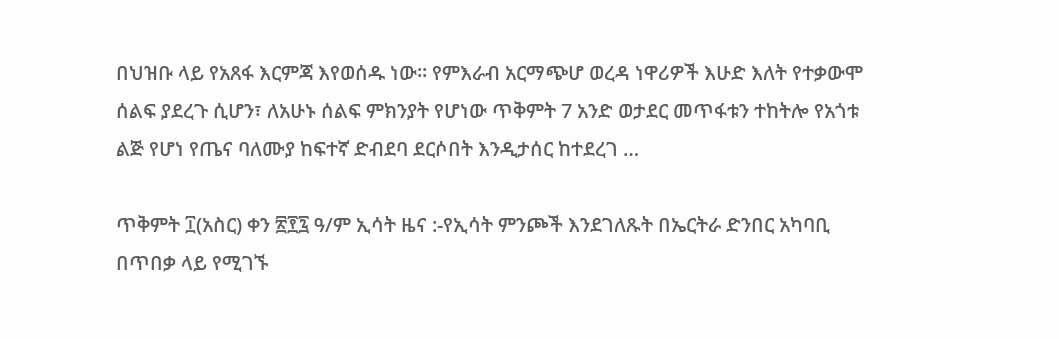በህዝቡ ላይ የአጸፋ እርምጃ እየወሰዱ ነው። የምእራብ አርማጭሆ ወረዳ ነዋሪዎች እሁድ እለት የተቃውሞ ሰልፍ ያደረጉ ሲሆን፣ ለአሁኑ ሰልፍ ምክንያት የሆነው ጥቅምት 7 አንድ ወታደር መጥፋቱን ተከትሎ የአጎቱ ልጅ የሆነ የጤና ባለሙያ ከፍተኛ ድብደባ ደርሶበት እንዲታሰር ከተደረገ …

ጥቅምት ፲(አስር) ቀን ፳፻፯ ዓ/ም ኢሳት ዜና :-የኢሳት ምንጮች እንደገለጹት በኤርትራ ድንበር አካባቢ በጥበቃ ላይ የሚገኙ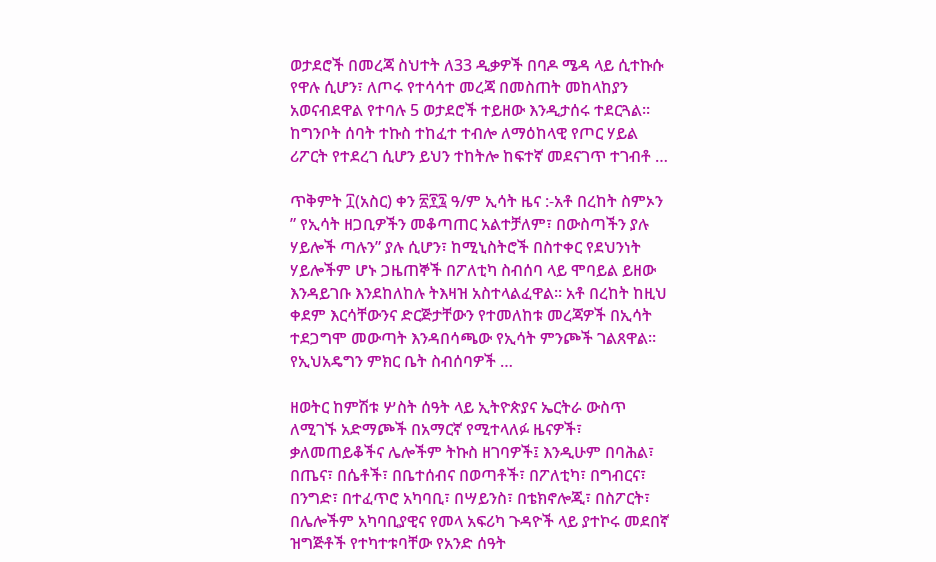ወታደሮች በመረጃ ስህተት ለ33 ዲቃዎች በባዶ ሜዳ ላይ ሲተኩሱ የዋሉ ሲሆን፣ ለጦሩ የተሳሳተ መረጃ በመስጠት መከላከያን አወናብደዋል የተባሉ 5 ወታደሮች ተይዘው እንዲታሰሩ ተደርጓል። ከግንቦት ሰባት ተኩስ ተከፈተ ተብሎ ለማዕከላዊ የጦር ሃይል ሪፖርት የተደረገ ሲሆን ይህን ተከትሎ ከፍተኛ መደናገጥ ተገብቶ …

ጥቅምት ፲(አስር) ቀን ፳፻፯ ዓ/ም ኢሳት ዜና :-አቶ በረከት ስምኦን ” የኢሳት ዘጋቢዎችን መቆጣጠር አልተቻለም፣ በውስጣችን ያሉ ሃይሎች ጣሉን” ያሉ ሲሆን፣ ከሚኒስትሮች በስተቀር የደህንነት ሃይሎችም ሆኑ ጋዜጠኞች በፖለቲካ ስብሰባ ላይ ሞባይል ይዘው እንዳይገቡ እንደከለከሉ ትእዛዝ አስተላልፈዋል። አቶ በረከት ከዚህ ቀደም እርሳቸውንና ድርጅታቸውን የተመለከቱ መረጃዎች በኢሳት ተደጋግሞ መውጣት እንዳበሳጫው የኢሳት ምንጮች ገልጸዋል። የኢህአዴግን ምክር ቤት ስብሰባዎች …

ዘወትር ከምሽቱ ሦስት ሰዓት ላይ ኢትዮጵያና ኤርትራ ውስጥ ለሚገኙ አድማጮች በአማርኛ የሚተላለፉ ዜናዎች፣ ቃለመጠይቆችና ሌሎችም ትኩስ ዘገባዎች፤ እንዲሁም በባሕል፣ በጤና፣ በሴቶች፣ በቤተሰብና በወጣቶች፣ በፖለቲካ፣ በግብርና፣ በንግድ፣ በተፈጥሮ አካባቢ፣ በሣይንስ፣ በቴክኖሎጂ፣ በስፖርት፣ በሌሎችም አካባቢያዊና የመላ አፍሪካ ጉዳዮች ላይ ያተኮሩ መደበኛ ዝግጅቶች የተካተቱባቸው የአንድ ሰዓት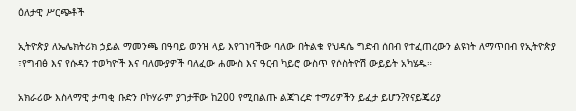ዕለታዊ ሥርጭቶች

ኢትዮጵያ ለኤሌክትሪክ ኃይል ማመንጫ በዓባይ ወንዝ ላይ እየገነባችው ባለው በትልቁ የህዳሴ ግድብ ሰበብ የተፈጠረውን ልዩነት ለማጥበብ የኢትዮጵያ ፣የግብፅ እና የሱዳን ተወካዮች እና ባለሙያዎች ባለፈው ሐሙስ እና ዓርብ ካይሮ ውስጥ የሶስትዮሽ ውይይት አካሄዱ።

አክራሪው እስላማዊ ታጣቂ ቡድን ቦኮሃራም ያገታቸው ከ200 የሚበልጡ ልጃገረድ ተማሪዎችን ይፈታ ይሆን?የናይጄሪያ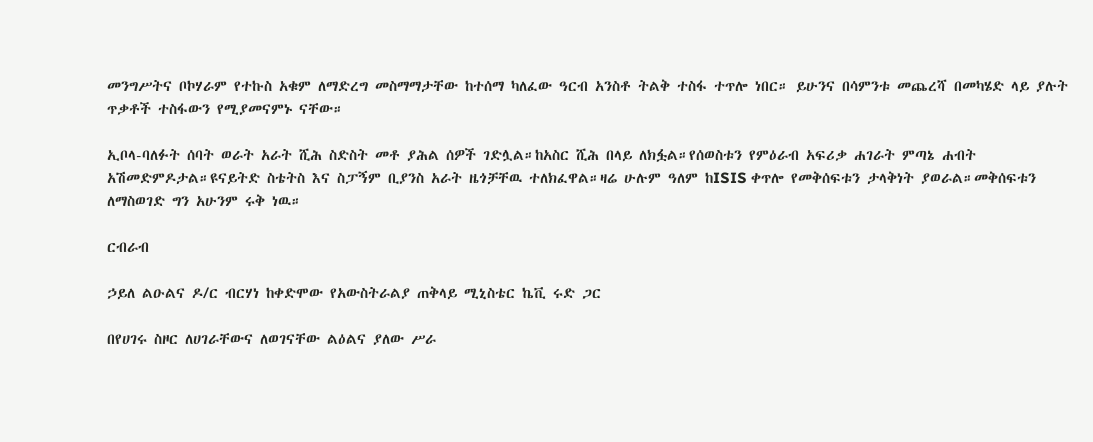መንግሥትና ቦኮሃራም የተኩስ አቁም ለማድረግ መስማማታቸው ከተሰማ ካለፈው ዓርብ አንስቶ ትልቅ ተስፋ ተጥሎ ነበር። ይሁንና በሳምንቱ መጨረሻ በመካሄድ ላይ ያሉት ጥቃቶች ተስፋውን የሚያመናምኑ ናቸው።

ኢቦላ-ባለፉት ሰባት ወራት አራት ሺሕ ስድስት መቶ ያሕል ሰዎች ገድሏል።ከአስር ሺሕ በላይ ለክፏል።የሰወስቱን የምዕራብ አፍሪቃ ሐገራት ምጣኔ ሐብት አሽመድምዶታል።ዩናይትድ ስቴትስ እና ስፓኝም ቢያንስ አራት ዜጎቻቸዉ ተለክፈዋል።ዛሬ ሁሉም ዓለም ከISIS ቀጥሎ የመቅሰፍቱን ታላቅነት ያወራል።መቅሰፍቱን ለማስወገድ ግን አሁንም ሩቅ ነዉ።

ርብራብ

ኃይለ ልዑልና ዶ/ር ብርሃነ ከቀድሞው የአውስትራልያ ጠቅላይ ሚኒስቴር ኬቪ ሩድ ጋር

በየሀገሩ ስዞር ለሀገራቸውና ለወገናቸው ልዕልና ያለው ሥራ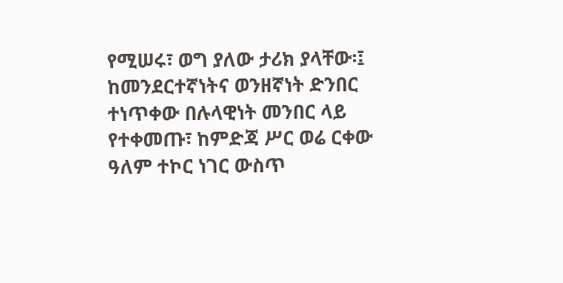የሚሠሩ፣ ወግ ያለው ታሪክ ያላቸው፡፤ ከመንደርተኛነትና ወንዘኛነት ድንበር ተነጥቀው በሉላዊነት መንበር ላይ የተቀመጡ፣ ከምድጃ ሥር ወሬ ርቀው ዓለም ተኮር ነገር ውስጥ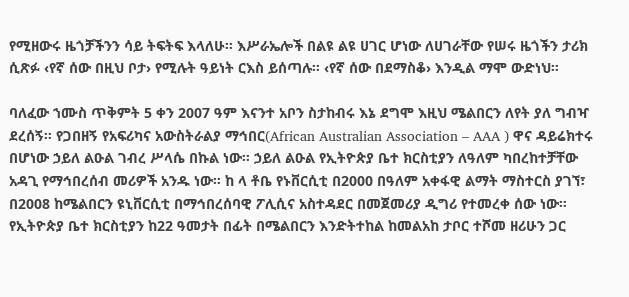የሚዘውሩ ዜጎቻችንን ሳይ ትፍትፍ እላለሁ፡፡ እሥራኤሎች በልዩ ልዩ ሀገር ሆነው ለሀገራቸው የሠሩ ዜጎችን ታሪክ ሲጽፉ ‹የኛ ሰው በዚህ ቦታ› የሚሉት ዓይነት ርእስ ይሰጣሉ፡፡ ‹የኛ ሰው በደማስቆ› እንዲል ማሞ ውድነህ፡፡

ባለፈው ኀሙስ ጥቅምት 5 ቀን 2007 ዓም እናንተ አቦን ስታከብሩ እኔ ደግሞ እዚህ ሜልበርን ለየት ያለ ግብዣ ደረሰኝ፡፡ የጋበዘኝ የአፍሪካና አውስትራልያ ማኅበር(African Australian Association – AAA ) ዋና ዳይሬክተሩ በሆነው ኃይለ ልዑል ገብረ ሥላሴ በኩል ነው፡፡ ኃይለ ልዑል የኢትዮጵያ ቤተ ክርስቲያን ለዓለም ካበረከተቻቸው አዳጊ የማኅበረሰብ መሪዎች አንዱ ነው፡፡ ከ ላ ቶቤ የኑቨርሲቲ በ2000 በዓለም አቀፋዊ ልማት ማስተርስ ያገኘ፣ በ2008 ከሜልበርን ዩኒቨርሲቲ በማኅበረሰባዊ ፖሊሲና አስተዳደር በመጀመሪያ ዲግሪ የተመረቀ ሰው ነው፡፡ የኢትዮጵያ ቤተ ክርስቲያን ከ22 ዓመታት በፊት በሜልበርን እንድትተከል ከመልአከ ታቦር ተሾመ ዘሪሁን ጋር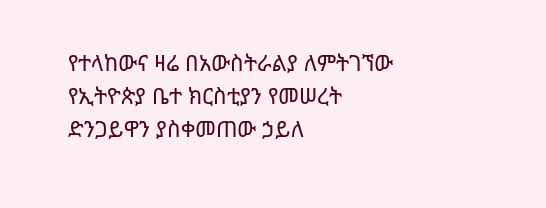የተላከውና ዛሬ በአውስትራልያ ለምትገኘው የኢትዮጵያ ቤተ ክርስቲያን የመሠረት ድንጋይዋን ያስቀመጠው ኃይለ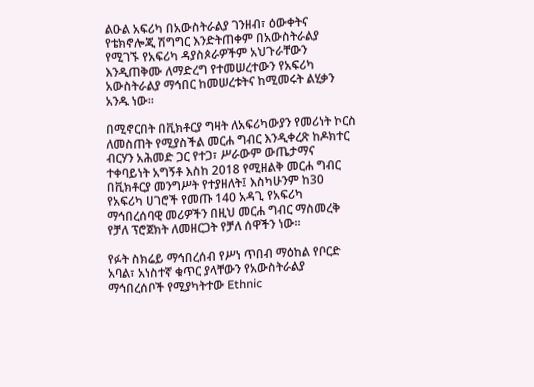ልዑል አፍሪካ በአውስትራልያ ገንዘብ፣ ዕውቀትና የቴክኖሎጂ ሽግግር እንድትጠቀም በአውስትራልያ የሚገኙ የአፍሪካ ዳያስጶራዎችም አህጉራቸውን እንዲጠቅሙ ለማድረግ የተመሠረተውን የአፍሪካ አውስትራልያ ማኅበር ከመሠረቱትና ከሚመሩት ልሂቃን አንዱ ነው፡፡

በሚኖርበት በቪክቶርያ ግዛት ለአፍሪካውያን የመሪነት ኮርስ ለመስጠት የሚያስችል መርሐ ግብር እንዲቀረጽ ከዶክተር ብርሃን አሕመድ ጋር የተጋ፣ ሥራውም ውጤታማና ተቀባይነት አግኝቶ እስከ 2018 የሚዘልቅ መርሐ ግብር በቪክቶርያ መንግሥት የተያዘለት፤ እስካሁንም ከ30 የአፍሪካ ሀገሮች የመጡ 140 አዳጊ የአፍሪካ ማኅበረሰባዊ መሪዎችን በዚህ መርሐ ግብር ማስመረቅ የቻለ ፕሮጀክት ለመዘርጋት የቻለ ሰዋችን ነው፡፡

የፉት ስክሬይ ማኅበረሰብ የሥነ ጥበብ ማዕከል የቦርድ አባል፣ አነስተኛ ቁጥር ያላቸውን የአውስትራልያ ማኅበረሰቦች የሚያካትተው Ethnic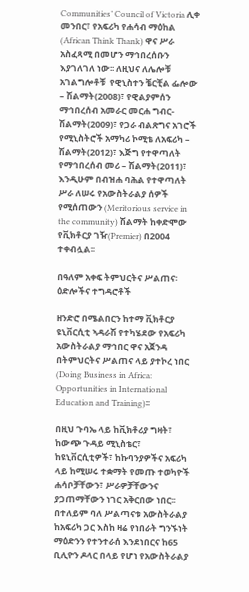Communities’ Council of Victoria ሊቀ መንበር፣ የአፍሪካ የሐሳብ ማዕከል (African Think Thank) ዋና ሥራ አስፈጻሚ በመሆን ማኅበረሰቡን እያገለገለ ነው፡፡ ለዚህና ለሌሎቹ አገልግሎቶቹ  የዊኒስተን ቼርቺል ፌሎው – ሽልማት(2008)፣ የዊልያምሰን ማኅበረሰብ አመራር መርሐ ግብር- ሽልማት(2009)፣ የጋራ ብልጽግና አገሮች የሚኒስትሮች አማካሪ ኮሚቴ ለአፍሪካ – ሽልማት(2012)፣ እጅግ የተዋጣለት የማኅበረሰብ መሪ – ሽልማት(2011)፣ እንዲሁም በብዝሐ ባሕል የተዋጣለት ሥራ ለሠሩ የአውስትራልያ ሰዎች የሚሰጠውን (Meritorious service in the community) ሽልማት ከቀድሞው የቪክቶርያ ገዥ(Premier) በ2004 ተቀብሏል፡፡

በዓለም አቀፍ ትምህርትና ሥልጠና፡ ዕድሎችና ተግዳሮቶች

ዘንድሮ በሜልበርን ከተማ ቪክቶርያ ዩኒቨርሲቲ ኣዳራሽ የተካሄደው የአፍሪካ አውስትራልያ ማኅበር ዋና አጀንዳ በትምህርትና ሥልጠና ላይ ያተኮረ ነበር (Doing Business in Africa: Opportunities in International Education and Training)፡፡

በዚህ ጉባኤ ላይ ከቪክቶሪያ ግዛት፣ ከውጭ ጉዳይ ሚኒስቴር፣ ከዩኒቨርሲቲዎች፣ ከኩባንያዎችና አፍሪካ ላይ ከሚሠሩ ተቋማት የመጡ ተወካዮች ሐሳቦቻቸውን፣ ሥራዎቻቸውንና ያጋጠማቸውን ነገር አቅርበው ነበር፡፡ በተለይም ባለ ሥልጣናቱ አውስትራልያ ከአፍሪካ ጋር እስከ ዛሬ የነበራት ግንኙነት ማዕድንን የተንተራሰ እንደነበርና ከ65 ቢሊዮን ዶላር በላይ የሆነ የአውስትራልያ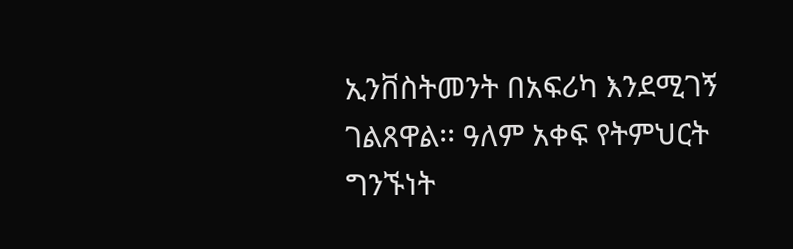ኢንቨስትመንት በአፍሪካ እንደሚገኝ ገልጸዋል፡፡ ዓለም አቀፍ የትምህርት ግንኙነት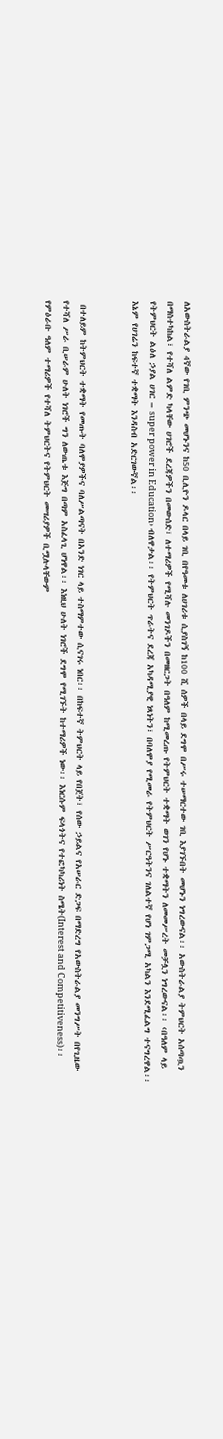ለአውስትራልያ 4ኛው የገቢ ምንጭ መሆኑንና ከ50 ቢሊዮን ዶላር በላይ ገቢ በየዓመቱ ለሀገሪቱ ሲያስገኝ ከ100 ሺ ሰዎች በላይ ደግሞ በሥሩ ተሠማርተው ገቢ እያገኙበት መሆኑን ነግረውናል፡፡ አውስትራልያ ትምህርት አሰጣጧን በማስተካከል፣ የተሻለ ልምድ ካላቸው ሀገሮች ደረጃዎችን በመውሰድ፣ ለተማሪዎች የሚሻሉ መንገዶችን በመዘርጋት በዓለም ከሚመረጡ የትምህርት ተቋማት ወገን የሆኑ ተቋማትን ለመመሥረት መቻሏን ነግረውናል፡፡ ‹በዓለም ላይ የትምህርት ልዕለ ኃያል ሀገር – super power in Education› ብለዋታል፡፡ የትምህርት ጥራትና ደረጃ አካዳሚያዊ ነጻነትን፣ በባለሞያ የሚመራ የትምህርት ሥርዓትንና ገለልተኛ የሆነ ገምጋሚ አካልን እንደሚፈልግ ተናግረዋል፡፡ እኔም የሀገሬን ከፍተኛ ተቋማት እንዳስብ አድርገውኛል፡፡


 በተለይም ከትምህርት ተቋማት የመጡት ባለሞያዎችና ባለሥልጣናት በአንድ ነገር ላይ ተስማምተው ሲናገሩ ነበር፡፡ በከፍተኛ ትምህርት ላይ የበጀት፣ የሰው ኃይልና የአሠራር ድጋፍ በማድረግ የአውስትራልያ መንግሥት በየጊዜው የተሻለ ሥራ ቢሠራም ሁለት ነገሮች ግን ለውጤቱ እጅግ በጣም አስፈላጊ ሆነዋል፡፡ እነዚህ ሁለት ነገሮች ደግሞ የሚገኙት ከተማሪዎች ነው፡፡ እነርሱም ፍላጎትና የተፎካካሪነት ስሜት(Interest and Competitiveness)፡፡ የምዕራቡ ዓለም ተማሪዎች የተሻለ ትምህርትና የትምህርት መሣሪያዎች ቢሟሉላቸውም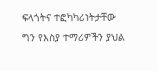ፍላጎትና ተፎካካሪነትታቸው ግን የእስያ ተማሪዎችን ያህል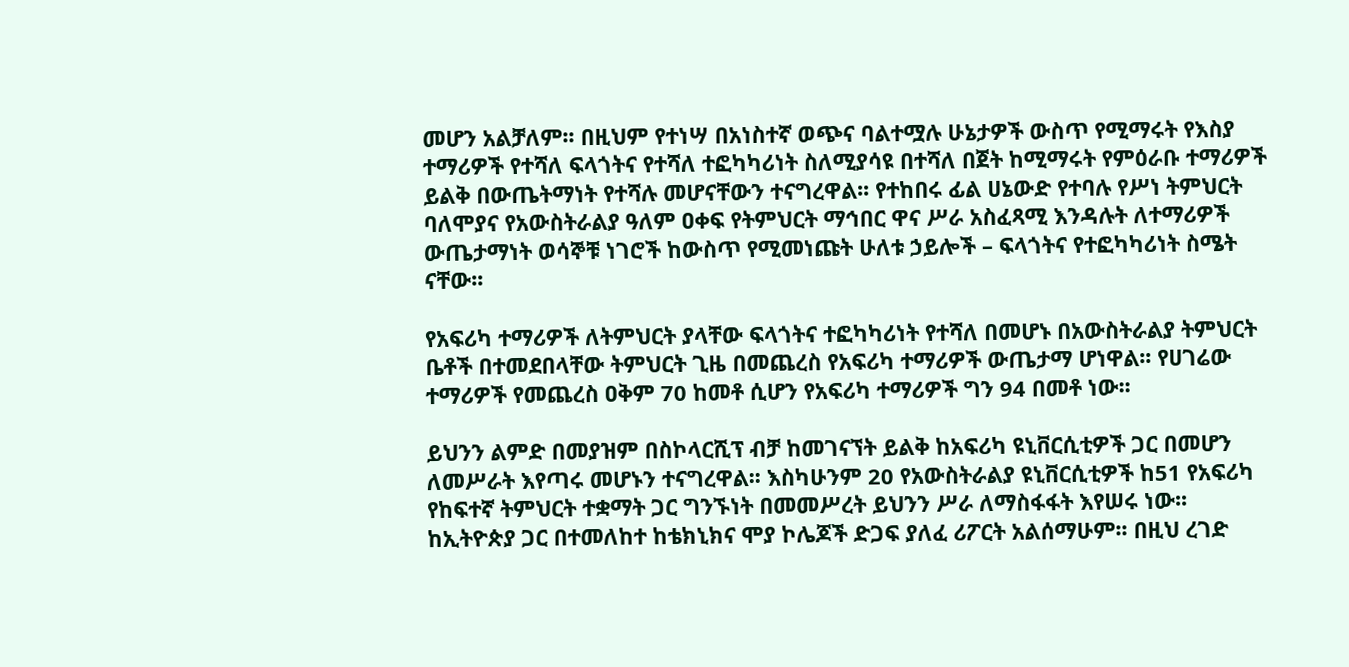መሆን አልቻለም፡፡ በዚህም የተነሣ በአነስተኛ ወጭና ባልተሟሉ ሁኔታዎች ውስጥ የሚማሩት የእስያ ተማሪዎች የተሻለ ፍላጎትና የተሻለ ተፎካካሪነት ስለሚያሳዩ በተሻለ በጀት ከሚማሩት የምዕራቡ ተማሪዎች ይልቅ በውጤትማነት የተሻሉ መሆናቸውን ተናግረዋል፡፡ የተከበሩ ፊል ሀኔውድ የተባሉ የሥነ ትምህርት ባለሞያና የአውስትራልያ ዓለም ዐቀፍ የትምህርት ማኅበር ዋና ሥራ አስፈጻሚ እንዳሉት ለተማሪዎች ውጤታማነት ወሳኞቹ ነገሮች ከውስጥ የሚመነጩት ሁለቱ ኃይሎች – ፍላጎትና የተፎካካሪነት ስሜት ናቸው፡፡

የአፍሪካ ተማሪዎች ለትምህርት ያላቸው ፍላጎትና ተፎካካሪነት የተሻለ በመሆኑ በአውስትራልያ ትምህርት ቤቶች በተመደበላቸው ትምህርት ጊዜ በመጨረስ የአፍሪካ ተማሪዎች ውጤታማ ሆነዋል፡፡ የሀገሬው ተማሪዎች የመጨረስ ዐቅም 70 ከመቶ ሲሆን የአፍሪካ ተማሪዎች ግን 94 በመቶ ነው፡፡

ይህንን ልምድ በመያዝም በስኮላርሺፕ ብቻ ከመገናኘት ይልቅ ከአፍሪካ ዩኒቨርሲቲዎች ጋር በመሆን ለመሥራት እየጣሩ መሆኑን ተናግረዋል፡፡ እስካሁንም 20 የአውስትራልያ ዩኒቨርሲቲዎች ከ51 የአፍሪካ የከፍተኛ ትምህርት ተቋማት ጋር ግንኙነት በመመሥረት ይህንን ሥራ ለማስፋፋት እየሠሩ ነው፡፡ ከኢትዮጵያ ጋር በተመለከተ ከቴክኒክና ሞያ ኮሌጆች ድጋፍ ያለፈ ሪፖርት አልሰማሁም፡፡ በዚህ ረገድ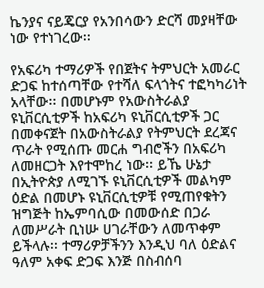ኬንያና ናይጄርያ የአንበሳውን ድርሻ መያዛቸው ነው የተነገረው፡፡

የአፍሪካ ተማሪዎች የበጀትና ትምህርት አመራር ድጋፍ ከተሰጣቸው የተሻለ ፍላጎትና ተፎካካሪነት አላቸው፡፡ በመሆኑም የአውስትራልያ ዩኒቨርሲቲዎች ከአፍሪካ ዩኒቨርሲቲዎች ጋር በመቀናጀት በአውስትራልያ የትምህርት ደረጃና ጥራት የሚሰጡ መርሐ ግብሮችን በአፍሪካ ለመዘርጋት እየተሞከረ ነው፡፡ ይኼ ሁኔታ በኢትዮጵያ ለሚገኙ ዩኒቨርሲቲዎች መልካም ዕድል በመሆኑ ዩኒቨርሲቲዎቹ የሚጠየቁትን ዝግጅት ከኤምባሲው በመውሰድ በጋራ ለመሥራት ቢነሡ ሀገራቸውን ለመጥቀም ይችላሉ፡፡ ተማሪዎቻችንን እንዲህ ባለ ዕድልና ዓለም አቀፍ ድጋፍ እንጅ በስብሰባ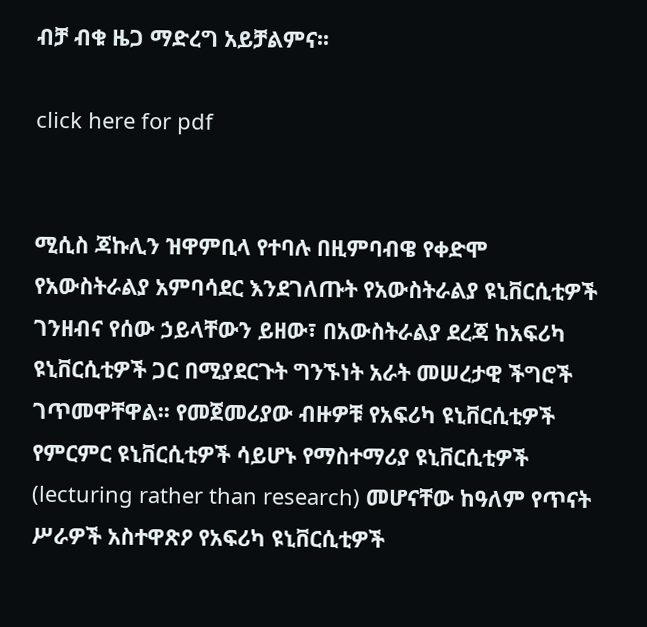ብቻ ብቁ ዜጋ ማድረግ አይቻልምና፡፡

click here for pdf


ሚሲስ ጃኩሊን ዝዋምቢላ የተባሉ በዚምባብዌ የቀድሞ የአውስትራልያ አምባሳደር እንደገለጡት የአውስትራልያ ዩኒቨርሲቲዎች ገንዘብና የሰው ኃይላቸውን ይዘው፣ በአውስትራልያ ደረጃ ከአፍሪካ ዩኒቨርሲቲዎች ጋር በሚያደርጉት ግንኙነት አራት መሠረታዊ ችግሮች ገጥመዋቸዋል፡፡ የመጀመሪያው ብዙዎቹ የአፍሪካ ዩኒቨርሲቲዎች የምርምር ዩኒቨርሲቲዎች ሳይሆኑ የማስተማሪያ ዩኒቨርሲቲዎች (lecturing rather than research) መሆናቸው ከዓለም የጥናት ሥራዎች አስተዋጽዖ የአፍሪካ ዩኒቨርሲቲዎች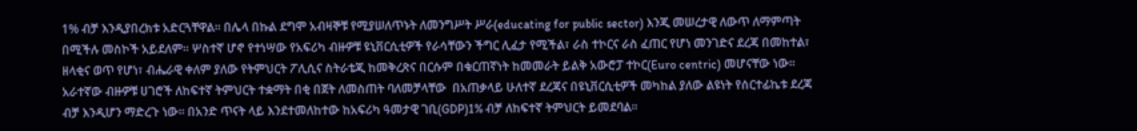1% ብቻ እንዲያበረክቱ አድርጓቸዋል፡፡ በሌላ በኩል ደግሞ አብዛኞቹ የሚያሠለጥኑት ለመንግሥት ሥራ(educating for public sector) እንጂ መሠረታዊ ለውጥ ለማምጣት በሚችሉ መስኮች አይደለም፡፡ ሦስተኛ ሆኖ የተነሣው የአፍሪካ ብዙዎቹ ዩኒቨርሲቲዎች የራሳቸውን ችግር ሊፈታ የሚችል፣ ራስ ተኮርና ራስ ፈጠር የሆነ መንገድና ደረጃ በመከተል፣ ዘላቂና ወጥ የሆነ፣ ብሔራዊ ቀለም ያለው የትምህርት ፖሊሲና ስትራቴጂ ከመቅረጽና በርሱም በቁርጠኛነት ከመመራት ይልቅ አውሮፓ ተኮር(Euro centric) መሆናቸው ነው፡፡ አራተኛው ብዙዎቹ ሀገሮች ለከፍተኛ ትምህርት ተቋማት በቂ በጀት ለመስጠት ባለመቻላቸው  በአጠቃላይ ሁለተኛ ደረጃና በዩኒቨርሲቲዎች መካከል ያለው ልዩነት የሰርተፊኬቱ ደረጃ ብቻ እንዲሆን ማድረጉ ነው፡፡ በአንድ ጥናት ላይ እንደተመለከተው ከአፍሪካ ዓመታዊ ገቢ(GDP)1% ብቻ ለከፍተኛ ትምህርት ይመደባል፡፡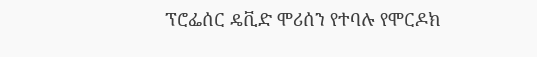ፕሮፌሰር ዴቪድ ሞሪሰን የተባሉ የሞርዶክ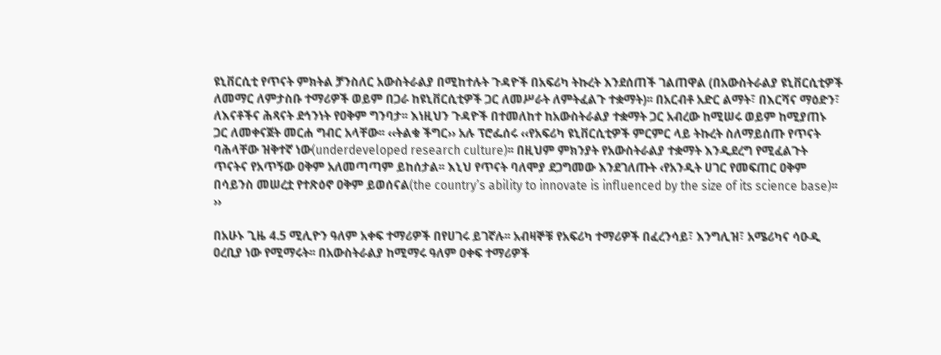ዩኒቨርሲቲ የጥናት ምክትል ቻንስለር አውስትራልያ በሚከተሉት ጉዳዮች በአፍሪካ ትኩረት እንደሰጠች ገልጠዋል (በአውስትራልያ ዩኒቨርሲቲዎች ለመማር ለምታስቡ ተማሪዎች ወይም በጋራ ከዩኒቨርሲቲዎች ጋር ለመሥራት ለምትፈልጉ ተቋማት)፡፡ በአርብቶ አድር ልማት፣ በእርሻና ማዕድን፣ ለእናቶችና ሕጻናት ደኅንነት የዐቅም ግንባታ፡፡ እነዚህን ጉዳዮች በተመለከተ ከአውስትራልያ ተቋማት ጋር አብረው ከሚሠሩ ወይም ከሚያጠኑ ጋር ለመቀናጀት መርሐ ግብር አላቸው፡፡ ‹‹ትልቁ ችግር›› አሉ ፕሮፌሰሩ ‹‹የአፍሪካ ዩኒቨርሲቲዎች ምርምር ላይ ትኩረት ስለማይሰጡ የጥናት ባሕላቸው ዝቅተኛ ነው(underdeveloped research culture)፡፡ በዚህም ምክንያት የአውስትራልያ ተቋማት እንዲደረግ የሚፈልጉት ጥናትና የአጥኝው ዐቅም አለመጣጣም ይከሰታል፡፡ እኒህ የጥናት ባለሞያ ደጋግመው እንደገለጡት ‹የአንዲት ሀገር የመፍጠር ዐቅም በሳይንስ መሠረቷ የተጽዕኖ ዐቅም ይወሰናል(the country’s ability to innovate is influenced by the size of its science base)፡፡››

በአሁኑ ጊዜ 4.5 ሚሊዮን ዓለም አቀፍ ተማሪዎች በየሀገሩ ይገኛሉ፡፡ አብዛኞቹ የአፍሪካ ተማሪዎች በፈረንሳይ፣ እንግሊዝ፣ አሜሪካና ሳዑዲ ዐረቢያ ነው የሚማሩት፡፡ በአውስትራልያ ከሚማሩ ዓለም ዐቀፍ ተማሪዎች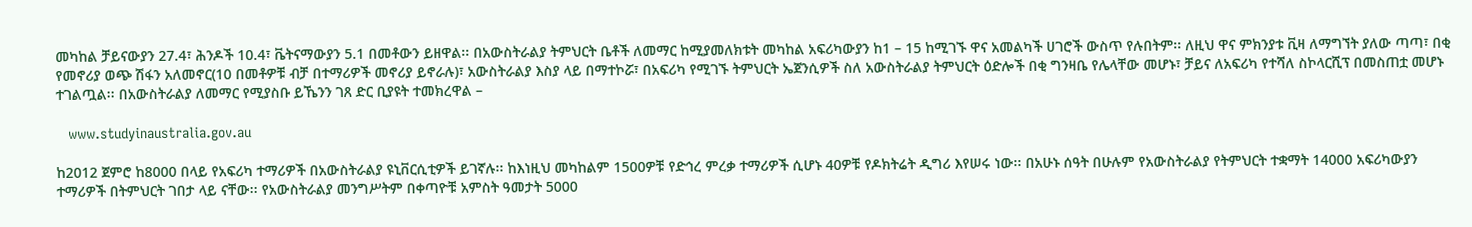መካከል ቻይናውያን 27.4፣ ሕንዶች 10.4፣ ቬትናማውያን 5.1 በመቶውን ይዘዋል፡፡ በአውስትራልያ ትምህርት ቤቶች ለመማር ከሚያመለክቱት መካከል አፍሪካውያን ከ1 – 15 ከሚገኙ ዋና አመልካች ሀገሮች ውስጥ የሉበትም፡፡ ለዚህ ዋና ምክንያቱ ቪዛ ለማግኘት ያለው ጣጣ፣ በቂ የመኖሪያ ወጭ ሽፋን አለመኖር(10 በመቶዎቹ ብቻ በተማሪዎች መኖሪያ ይኖራሉ)፣ አውስትራልያ እስያ ላይ በማተኮሯ፣ በአፍሪካ የሚገኙ ትምህርት ኤጀንሲዎች ስለ አውስትራልያ ትምህርት ዕድሎች በቂ ግንዛቤ የሌላቸው መሆኑ፣ ቻይና ለአፍሪካ የተሻለ ስኮላርሺፕ በመስጠቷ መሆኑ ተገልጧል፡፡ በአውስትራልያ ለመማር የሚያስቡ ይኼንን ገጸ ድር ቢያዩት ተመክረዋል –

   www.studyinaustralia.gov.au

ከ2012 ጀምሮ ከ8000 በላይ የአፍሪካ ተማሪዎች በአውስትራልያ ዩኒቨርሲቲዎች ይገኛሉ፡፡ ከእነዚህ መካከልም 1500ዎቹ የድኅረ ምረቃ ተማሪዎች ሲሆኑ 40ዎቹ የዶክትሬት ዲግሪ እየሠሩ ነው፡፡ በአሁኑ ሰዓት በሁሉም የአውስትራልያ የትምህርት ተቋማት 14000 አፍሪካውያን ተማሪዎች በትምህርት ገበታ ላይ ናቸው፡፡ የአውስትራልያ መንግሥትም በቀጣዮቹ አምስት ዓመታት 5000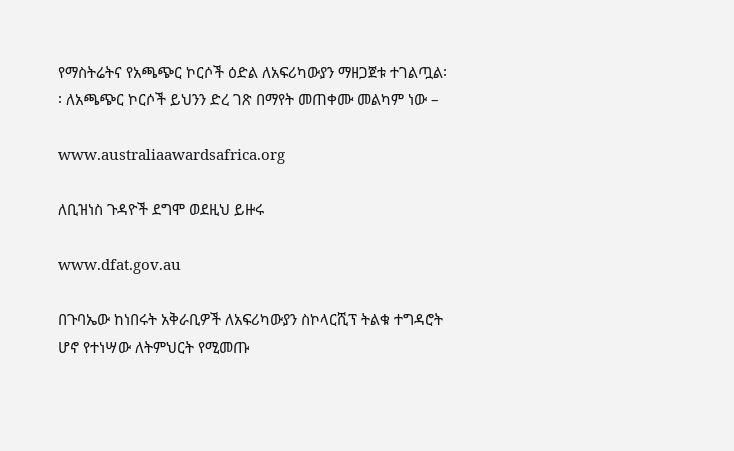የማስትሬትና የአጫጭር ኮርሶች ዕድል ለአፍሪካውያን ማዘጋጀቱ ተገልጧል፡፡ ለአጫጭር ኮርሶች ይህንን ድረ ገጽ በማየት መጠቀሙ መልካም ነው –

www.australiaawardsafrica.org

ለቢዝነስ ጉዳዮች ደግሞ ወደዚህ ይዙሩ

www.dfat.gov.au

በጉባኤው ከነበሩት አቅራቢዎች ለአፍሪካውያን ስኮላርሺፕ ትልቁ ተግዳሮት ሆኖ የተነሣው ለትምህርት የሚመጡ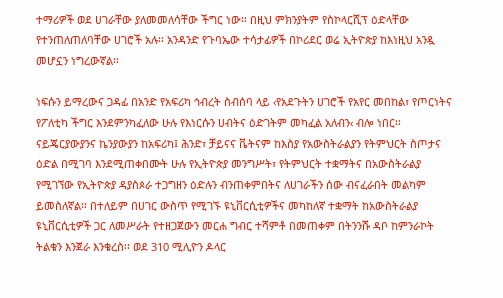ተማሪዎች ወደ ሀገራቸው ያለመመለሳቸው ችግር ነው፡፡ በዚህ ምክንያትም የስኮላርሺፕ ዕድላቸው የተንጠለጠለባቸው ሀገሮች አሉ፡፡ አንዳንድ የጉባኤው ተሳታፊዎች በኮሪደር ወሬ ኢትዮጵያ ከእነዚህ አንዷ መሆኗን ነግረውኛል፡፡

ነፍሱን ይማረውና ጋዳፊ በአንድ የአፍሪካ ኅብረት ስብሰባ ላይ ‹የአደጉትን ሀገሮች የአየር መበከል፣ የጦርነትና የፖለቲካ ችግር እንደምንካፈለው ሁሉ የእነርሱን ሀብትና ዕድገትም መካፈል አለብን‹ ብሎ ነበር፡፡ ናይጄርያውያንና ኬንያውያን ከአፍሪካ፤ ሕንድ፣ ቻይናና ቬትናም ከእስያ የአውስትራልያን የትምህርት ስጦታና ዕድል በሚገባ እንደሚጠቀበሙት ሁሉ የኢትዮጵያ መንግሥት፣ የትምህርት ተቋማትና በአውስትራልያ የሚገኘው የኢትዮጵያ ዳያስጶራ ተጋግዘን ዕድሉን ብንጠቀምበትና ለሀገራችን ሰው ብናፈራበት መልካም ይመስለኛል፡፡ በተለይም በሀገር ውስጥ የሚገኙ ዩኒቨርሲቲዎችና መካከለኛ ተቋማት ከአውስትራልያ ዩኒቨርሲቲዎች ጋር ለመሥራት የተዘጋጀውን መርሐ ግብር ተሻምቶ በመጠቀም በትንንሹ ዳቦ ከምንራኮት ትልቁን እንጀራ እንቁረስ፡፡ ወደ 310 ሚሊዮን ዶላር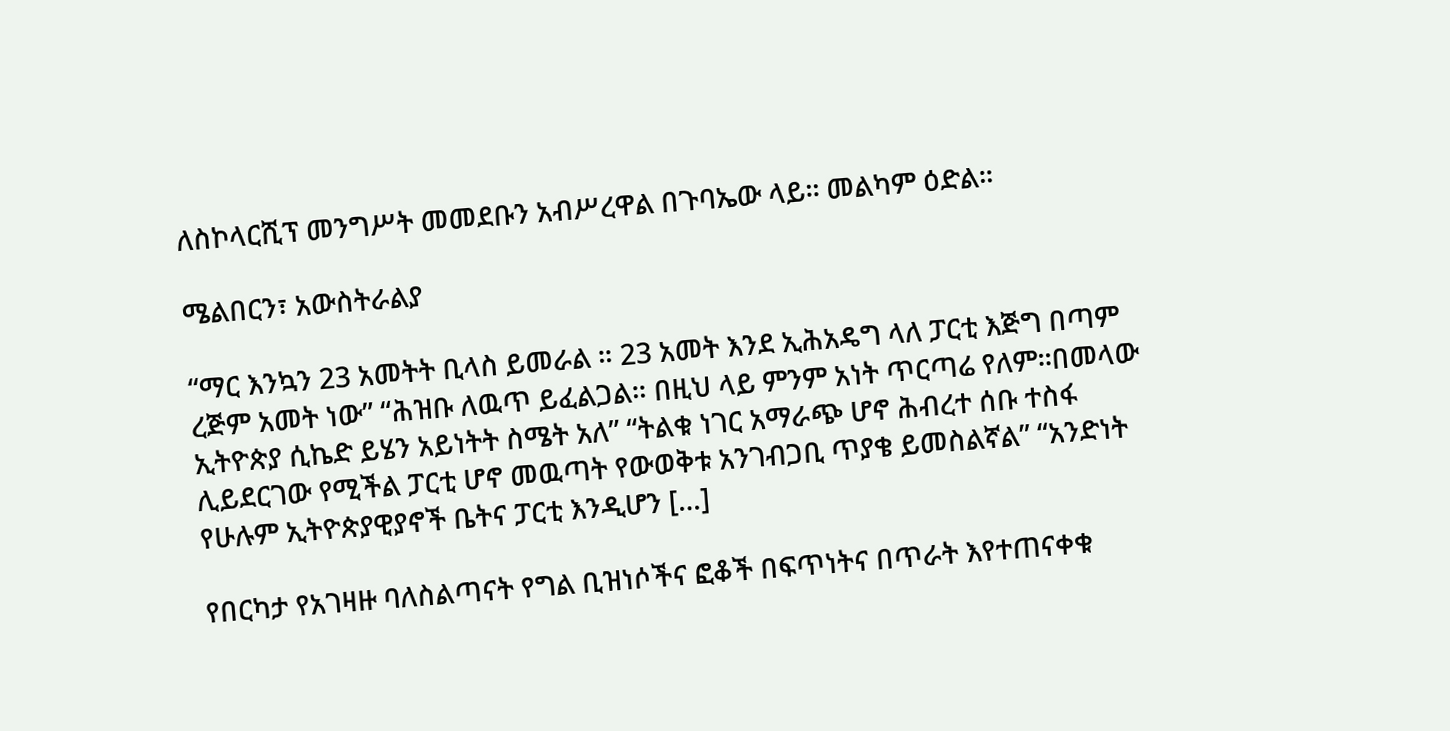ለስኮላርሺፕ መንግሥት መመደቡን አብሥረዋል በጉባኤው ላይ፡፡ መልካም ዕድል፡፡

ሜልበርን፣ አውስትራልያ

“ማር እንኳን 23 አመትት ቢላስ ይመራል ። 23 አመት እንደ ኢሕአዴግ ላለ ፓርቲ እጅግ በጣም ረጅም አመት ነው” “ሕዝቡ ለዉጥ ይፈልጋል። በዚህ ላይ ምንም አነት ጥርጣሬ የለም፡፡በመላው ኢትዮጵያ ሲኬድ ይሄን አይነትት ስሜት አለ” “ትልቁ ነገር አማራጭ ሆኖ ሕብረተ ሰቡ ተስፋ ሊይደርገው የሚችል ፓርቲ ሆኖ መዉጣት የውወቅቱ አንገብጋቢ ጥያቄ ይመስልኛል” “አንድነት የሁሉም ኢትዮጵያዊያኖች ቤትና ፓርቲ እንዲሆን […]

የበርካታ የአገዛዙ ባለስልጣናት የግል ቢዝነሶችና ፎቆች በፍጥነትና በጥራት እየተጠናቀቁ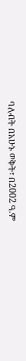ባለብት በአሁኑ ወቅት፣ በ2002 ዓ.ም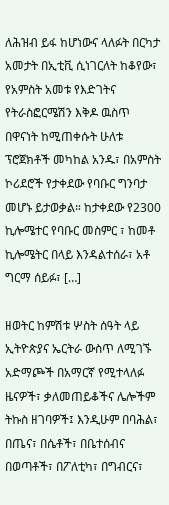ለሕዝብ ይፋ ከሆነውና ላለፉት በርካታ አመታት በኢቲቪ ሲነገርለት ከቆየው፣ የአምስት አመቱ የእድገትና የትራስፎርሜሽን እቅዶ ዉስጥ በዋናነት ከሚጠቀሱት ሁለቱ ፕሮጀክቶች መካከል አንዱ፣ በአምስት ኮሪደሮች የታቀደው የባቡር ግንባታ መሆኑ ይታወቃል። ከታቀደው የ2300 ኪሎሜተር የባቡር መስምር ፣ ከመቶ ኪሎሜትር በላይ እንዳልተሰራ፣ አቶ ግርማ ሰይፉ፣ […]

ዘወትር ከምሽቱ ሦስት ሰዓት ላይ ኢትዮጵያና ኤርትራ ውስጥ ለሚገኙ አድማጮች በአማርኛ የሚተላለፉ ዜናዎች፣ ቃለመጠይቆችና ሌሎችም ትኩስ ዘገባዎች፤ እንዲሁም በባሕል፣ በጤና፣ በሴቶች፣ በቤተሰብና በወጣቶች፣ በፖለቲካ፣ በግብርና፣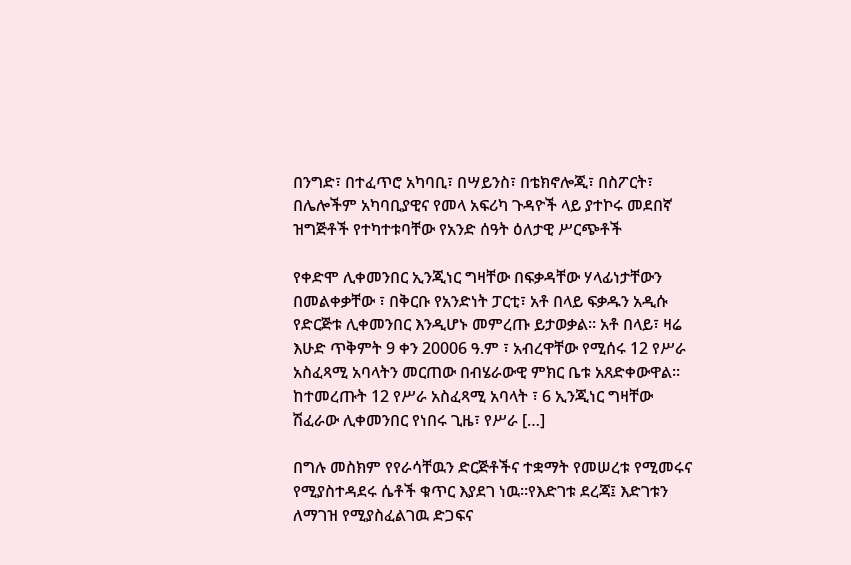በንግድ፣ በተፈጥሮ አካባቢ፣ በሣይንስ፣ በቴክኖሎጂ፣ በስፖርት፣ በሌሎችም አካባቢያዊና የመላ አፍሪካ ጉዳዮች ላይ ያተኮሩ መደበኛ ዝግጅቶች የተካተቱባቸው የአንድ ሰዓት ዕለታዊ ሥርጭቶች

የቀድሞ ሊቀመንበር ኢንጂነር ግዛቸው በፍቃዳቸው ሃላፊነታቸውን በመልቀቃቸው ፣ በቅርቡ የአንድነት ፓርቲ፣ አቶ በላይ ፍቃዱን አዲሱ የድርጅቱ ሊቀመንበር እንዲሆኑ መምረጡ ይታወቃል። አቶ በላይ፣ ዛሬ እሁድ ጥቅምት 9 ቀን 20006 ዓ.ም ፣ አብረዋቸው የሚሰሩ 12 የሥራ አስፈጻሚ አባላትን መርጠው በብሄራውዊ ምክር ቤቱ አጸድቀውዋል። ከተመረጡት 12 የሥራ አስፈጻሚ አባላት ፣ 6 ኢንጂነር ግዛቸው ሽፈራው ሊቀመንበር የነበሩ ጊዜ፣ የሥራ […]

በግሉ መስክም የየራሳቸዉን ድርጅቶችና ተቋማት የመሠረቱ የሚመሩና የሚያስተዳደሩ ሴቶች ቁጥር እያደገ ነዉ።የእድገቱ ደረጃ፤ እድገቱን ለማገዝ የሚያስፈልገዉ ድጋፍና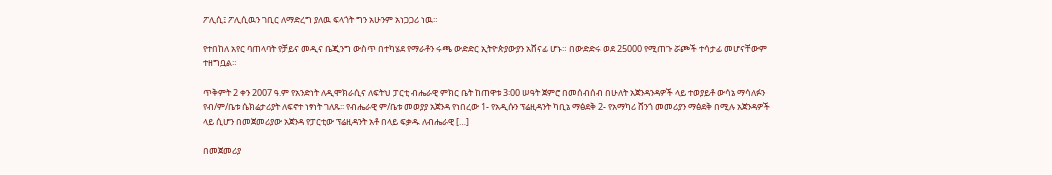ፖሊሲ፤ ፖሊሲዉን ገቢር ለማድረግ ያለዉ ፍላጎት ግን አሁንም አነጋጋሪ ነዉ።

የተበከለ አየር ባጠላባት የቻይና መዲና ቤጂንግ ውስጥ በተካሄደ የማራቶን ሩጫ ውድድር ኢትዮጵያውያን አሸናፊ ሆኑ። በውድድሩ ወደ 25000 የሚጠጉ ሯጮች ተሳታፊ መሆናቸውም ተዘግቧል።

ጥቅምት 2 ቀን 2007 ዓ.ም የአንድነት ለዲሞክራሲና ለፍትህ ፓርቲ ብሔራዊ ምክር ቤት ከጠዋቱ 3፡00 ሠዓት ጀምሮ በመሰብሰብ በሁለት አጀንዳንዳዎች ላይ ተወያይቶ ውሳኔ ማሳለፉን የብ/ም/ቤቱ ሴክሬታሪያት ለፍኖተ ነፃነት ገለጹ፡፡ የብሔራዊ ም/ቤቱ መወያያ አጀንዳ የነበረው 1- የአዲሱን ፕሬዚዳንት ካቢኔ ማፅደቅ 2- የአማካሪ ሸንጎ መመሪያን ማፅደቅ በሚሉ አጀንዳዎች ላይ ሲሆን በመጀመሪያው አጀንዳ የፓርቲው ፕሬዚዳንት አቶ በላይ ፍቃዱ ለብሔራዊ […]

በመጀመሪያ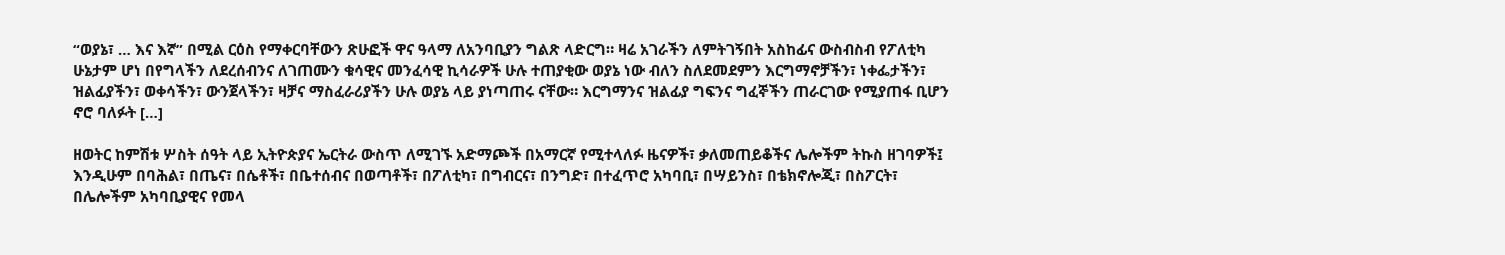“ወያኔ፣ … እና እኛ” በሚል ርዕስ የማቀርባቸውን ጽሁፎች ዋና ዓላማ ለአንባቢያን ግልጽ ላድርግ። ዛሬ አገራችን ለምትገኝበት አስከፊና ውስብስብ የፖለቲካ ሁኔታም ሆነ በየግላችን ለደረሰብንና ለገጠሙን ቁሳዊና መንፈሳዊ ኪሳራዎች ሁሉ ተጠያቂው ወያኔ ነው ብለን ስለደመደምን እርግማኖቻችን፣ ነቀፌታችን፣ ዝልፊያችን፣ ወቀሳችን፣ ውንጀላችን፣ ዛቻና ማስፈራሪያችን ሁሉ ወያኔ ላይ ያነጣጠሩ ናቸው። እርግማንና ዝልፊያ ግፍንና ግፈኞችን ጠራርገው የሚያጠፋ ቢሆን ኖሮ ባለፉት […]

ዘወትር ከምሽቱ ሦስት ሰዓት ላይ ኢትዮጵያና ኤርትራ ውስጥ ለሚገኙ አድማጮች በአማርኛ የሚተላለፉ ዜናዎች፣ ቃለመጠይቆችና ሌሎችም ትኩስ ዘገባዎች፤ እንዲሁም በባሕል፣ በጤና፣ በሴቶች፣ በቤተሰብና በወጣቶች፣ በፖለቲካ፣ በግብርና፣ በንግድ፣ በተፈጥሮ አካባቢ፣ በሣይንስ፣ በቴክኖሎጂ፣ በስፖርት፣ በሌሎችም አካባቢያዊና የመላ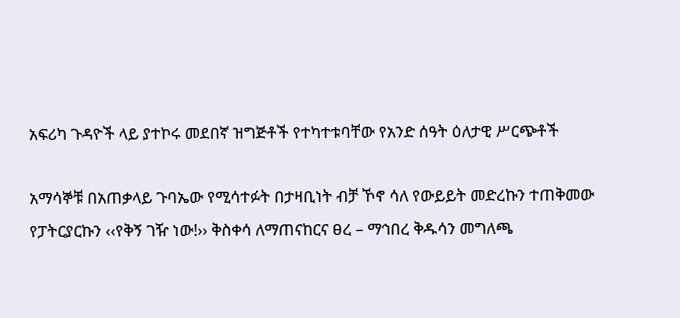አፍሪካ ጉዳዮች ላይ ያተኮሩ መደበኛ ዝግጅቶች የተካተቱባቸው የአንድ ሰዓት ዕለታዊ ሥርጭቶች

አማሳኞቹ በአጠቃላይ ጉባኤው የሚሳተፉት በታዛቢነት ብቻ ኾኖ ሳለ የውይይት መድረኩን ተጠቅመው የፓትርያርኩን ‹‹የቅኝ ገዥ ነው!›› ቅስቀሳ ለማጠናከርና ፀረ – ማኅበረ ቅዱሳን መግለጫ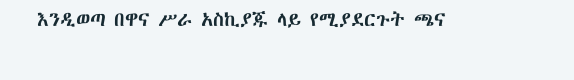እንዲወጣ በዋና ሥራ አስኪያጁ ላይ የሚያደርጉት ጫና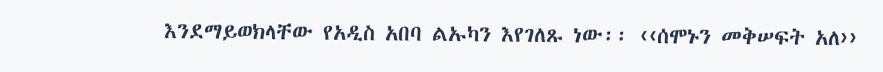እንደማይወክላቸው የአዲስ አበባ ልኡካን እየገለጹ ነው፡፡ ‹‹ሰሞኑን መቅሠፍት አለ››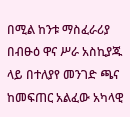በሚል ከንቱ ማስፈራሪያ በብፁዕ ዋና ሥራ አስኪያጁ ላይ በተለያየ መንገድ ጫና ከመፍጠር አልፈው አካላዊ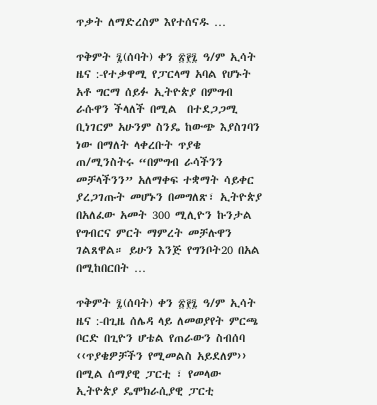ጥቃት ለማድረስም እየተሰናዱ …

ጥቅምት ፯(ሰባት) ቀን ፳፻፯ ዓ/ም ኢሳት ዜና :-የተቃዋሚ የፓርላማ አባል የሆኑት አቶ ግርማ ሰይፉ ኢትዮጵያ በምግብ ራሱዋን ችላለች በሚል  በተደጋጋሚ ቢነገርም አሁንም ስንዴ ከውጭ እያስገባን ነው በማለት ላቀረቡት ጥያቄ ጠ/ሚንስትሩ “በምግብ ራሳችንን መቻላችንን” አለማቀፍ ተቋማት ሳይቀር ያረጋገጡት መሆኑን በመግለጽ፣ ኢትዮጵያ በአለፈው አመት 300 ሚሊዮን ኩንታል የግብርና ምርት ማምረት መቻሉዋን ገልጸዋል። ይሁን እንጅ የግንቦት20 በአል በሚከበርበት …

ጥቅምት ፯(ሰባት) ቀን ፳፻፯ ዓ/ም ኢሳት ዜና :-በጊዜ ሰሌዳ ላይ ለመወያየት ምርጫ ቦርድ በጊዮን ሆቴል የጠራውን ስብሰባ ‹‹ጥያቄዎቻችን የሚመልስ አይደለም›› በሚል ሰማያዊ ፓርቲ ፣ የመላው ኢትዮጵያ ዴሞክራሲያዊ ፓርቲ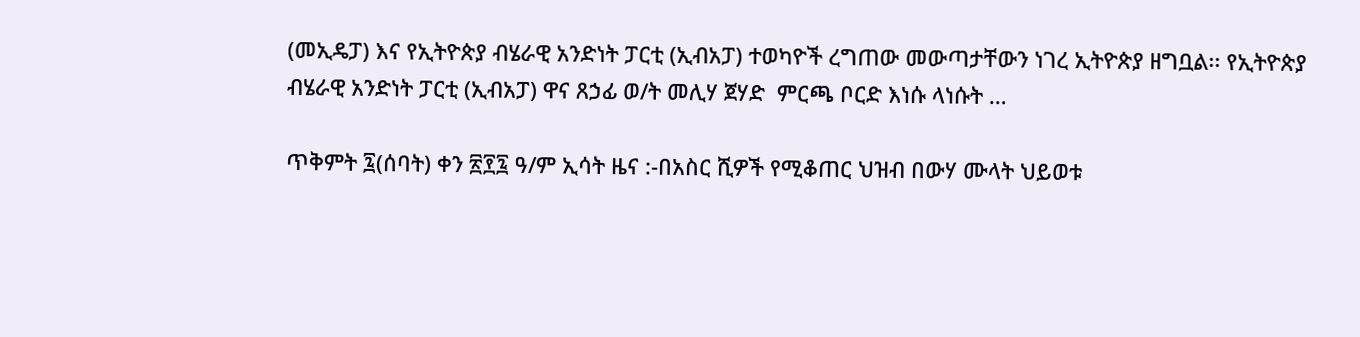(መኢዴፓ) እና የኢትዮጵያ ብሄራዊ አንድነት ፓርቲ (ኢብአፓ) ተወካዮች ረግጠው መውጣታቸውን ነገረ ኢትዮጵያ ዘግቧል፡፡ የኢትዮጵያ ብሄራዊ አንድነት ፓርቲ (ኢብአፓ) ዋና ጸኃፊ ወ/ት መሊሃ ጀሃድ  ምርጫ ቦርድ እነሱ ላነሱት …

ጥቅምት ፯(ሰባት) ቀን ፳፻፯ ዓ/ም ኢሳት ዜና :-በአስር ሺዎች የሚቆጠር ህዝብ በውሃ ሙላት ህይወቱ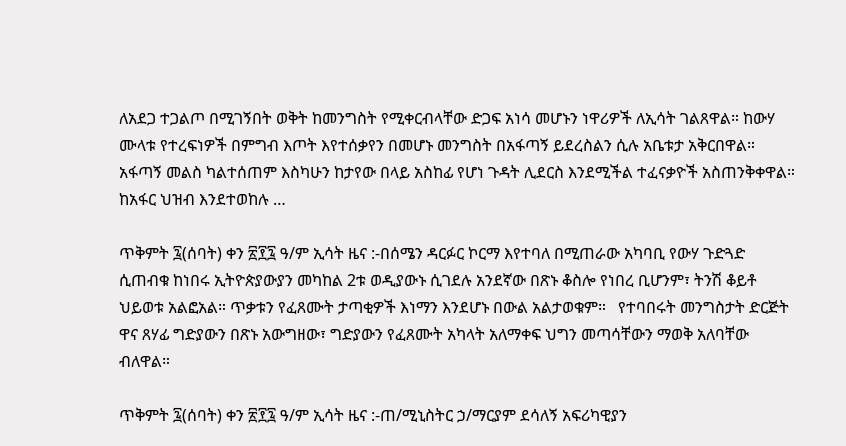ለአደጋ ተጋልጦ በሚገኝበት ወቅት ከመንግስት የሚቀርብላቸው ድጋፍ አነሳ መሆኑን ነዋሪዎች ለኢሳት ገልጸዋል። ከውሃ ሙላቱ የተረፍነዎች በምግብ እጦት እየተሰቃየን በመሆኑ መንግስት በአፋጣኝ ይደረስልን ሲሉ አቤቱታ አቅርበዋል። አፋጣኝ መልስ ካልተሰጠም እስካሁን ከታየው በላይ አስከፊ የሆነ ጉዳት ሊደርስ እንደሚችል ተፈናቃዮች አስጠንቅቀዋል። ከአፋር ህዝብ እንደተወከሉ …

ጥቅምት ፯(ሰባት) ቀን ፳፻፯ ዓ/ም ኢሳት ዜና :-በሰሜን ዳርፉር ኮርማ እየተባለ በሚጠራው አካባቢ የውሃ ጉድጓድ ሲጠብቁ ከነበሩ ኢትዮጵያውያን መካከል 2ቱ ወዲያውኑ ሲገደሉ አንደኛው በጽኑ ቆስሎ የነበረ ቢሆንም፣ ትንሽ ቆይቶ ህይወቱ አልፎአል። ጥቃቱን የፈጸሙት ታጣቂዎች እነማን እንደሆኑ በውል አልታወቁም።   የተባበሩት መንግስታት ድርጅት ዋና ጸሃፊ ግድያውን በጽኑ አውግዘው፣ ግድያውን የፈጸሙት አካላት አለማቀፍ ህግን መጣሳቸውን ማወቅ አለባቸው ብለዋል።

ጥቅምት ፯(ሰባት) ቀን ፳፻፯ ዓ/ም ኢሳት ዜና :-ጠ/ሚኒስትር ኃ/ማርያም ደሳለኝ አፍሪካዊያን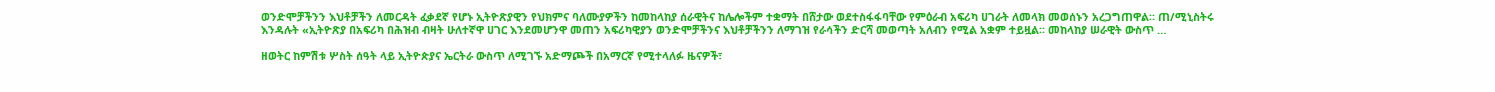ወንድሞቻችንን እህቶቻችን ለመርዳት ፈቃደኛ የሆኑ ኢትዮጽያዊን የህክምና ባለሙያዎችን ከመከላከያ ሰራዊትና ከሌሎችም ተቋማት በሸታው ወደተስፋፋባቸው የምዕራብ አፍሪካ ሀገራት ለመላክ መወሰኑን አረጋግጠዋል፡፡ ጠ/ሚኒስትሩ እንዳሉት «ኢትዮጽያ በአፍሪካ በሕዝብ ብዛት ሁለተኛዋ ሀገር እንደመሆንዋ መጠን አፍሪካዊያን ወንድሞቻችንና እህቶቻችንን ለማገዝ የራሳችን ድርሻ መወጣት አለብን የሚል አቋም ተይዟል፡፡ መከላከያ ሠራዊት ውስጥ …

ዘወትር ከምሽቱ ሦስት ሰዓት ላይ ኢትዮጵያና ኤርትራ ውስጥ ለሚገኙ አድማጮች በአማርኛ የሚተላለፉ ዜናዎች፣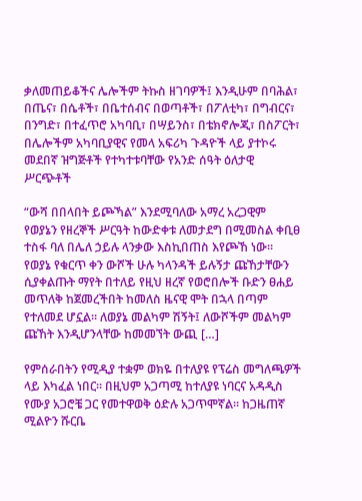ቃለመጠይቆችና ሌሎችም ትኩስ ዘገባዎች፤ እንዲሁም በባሕል፣ በጤና፣ በሴቶች፣ በቤተሰብና በወጣቶች፣ በፖለቲካ፣ በግብርና፣ በንግድ፣ በተፈጥሮ አካባቢ፣ በሣይንስ፣ በቴክኖሎጂ፣ በስፖርት፣ በሌሎችም አካባቢያዊና የመላ አፍሪካ ጉዳዮች ላይ ያተኮሩ መደበኛ ዝግጅቶች የተካተቱባቸው የአንድ ሰዓት ዕለታዊ ሥርጭቶች

“ውሻ በበላበት ይጮኻል” እንደሚባለው አማረ አረጋዊም የወያኔን የዘረኞች ሥርዓት ከውድቀቱ ለመታደግ በሚመስል ቀቢፀ ተስፋ ባለ በሌለ ኃይሉ ላንቃው እስኪበጠስ እየጮኸ ነው፡፡ የወያኔ የቁርጥ ቀን ውሾች ሁሉ ካላንዳች ይሉኝታ ጩኸታቸውን ሲያቀልጡት ማየት በተለይ የዚህ ዘረኛ የወሮበሎች ቡድን ፀሐይ መጥለቅ ከጀመረችበት ከመለስ ዜናዊ ሞት በኋላ በጣም የተለመደ ሆኗል፡፡ ለወያኔ መልካም ሽኝት፤ ለውሾችም መልካም ጩኸት እንዲሆንላቸው ከመመኘት ውጪ […]

የምሰራበትን የሚዲያ ተቋም ወክዬ በተለያዩ የፕሬስ መግለጫዎች ላይ እካፈል ነበር፡፡ በዚህም አጋጣሚ ከተለያዩ ነባርና አዳዲስ የሙያ አጋሮቼ ጋር የመተዋወቅ ዕድሉ አጋጥሞኛል፡፡ ከጋዜጠኛ ሚልዮን ሹርቤ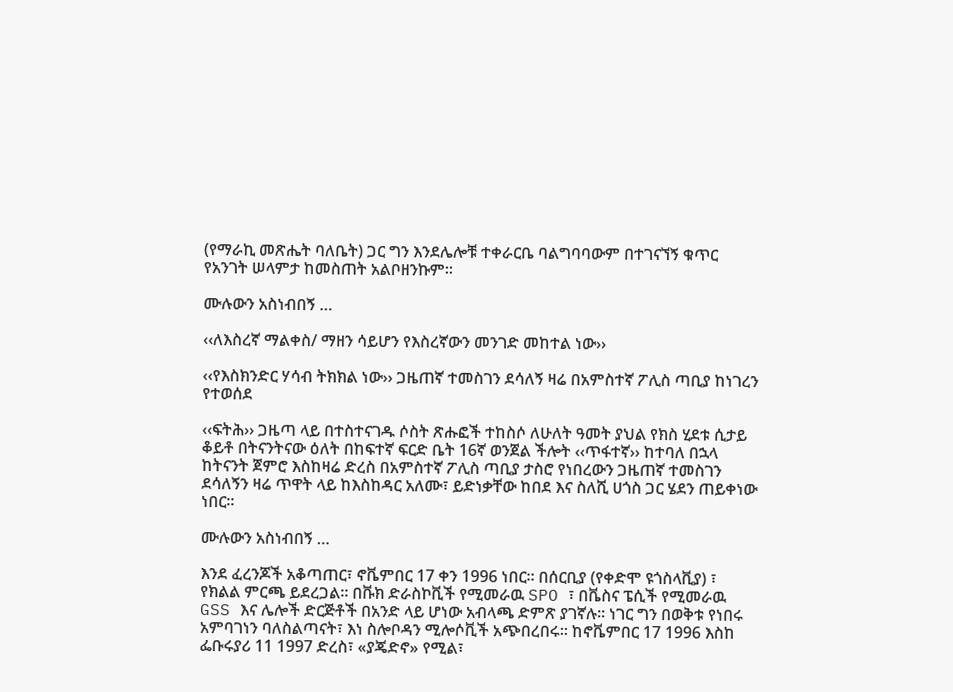(የማራኪ መጽሔት ባለቤት) ጋር ግን እንደሌሎቹ ተቀራርቤ ባልግባባውም በተገናኘኝ ቁጥር የአንገት ሠላምታ ከመስጠት አልቦዘንኩም፡፡

ሙሉውን አስነብበኝ …

‹‹ለእስረኛ ማልቀስ/ ማዘን ሳይሆን የእስረኛውን መንገድ መከተል ነው››

‹‹የእስክንድር ሃሳብ ትክክል ነው›› ጋዜጠኛ ተመስገን ደሳለኝ ዛሬ በአምስተኛ ፖሊስ ጣቢያ ከነገረን የተወሰደ

‹‹ፍትሕ›› ጋዜጣ ላይ በተስተናገዱ ሶስት ጽሑፎች ተከስሶ ለሁለት ዓመት ያህል የክስ ሂደቱ ሲታይ ቆይቶ በትናንትናው ዕለት በከፍተኛ ፍርድ ቤት 16ኛ ወንጀል ችሎት ‹‹ጥፋተኛ›› ከተባለ በኋላ ከትናንት ጀምሮ እስከዛሬ ድረስ በአምስተኛ ፖሊስ ጣቢያ ታስሮ የነበረውን ጋዜጠኛ ተመስገን ደሳለኝን ዛሬ ጥዋት ላይ ከእስከዳር አለሙ፣ ይድነቃቸው ከበደ እና ስለሺ ሀጎስ ጋር ሄደን ጠይቀነው ነበር፡፡

ሙሉውን አስነብበኝ …

እንደ ፈረንጆች አቆጣጠር፣ ኖቬምበር 17 ቀን 1996 ነበር። በሰርቢያ (የቀድሞ ዩጎስላቪያ) ፣ የክልል ምርጫ ይደረጋል። በቩክ ድራስኮቪች የሚመራዉ SPO ፣ በቬስና ፔሲች የሚመራዉ GSS እና ሌሎች ድርጅቶች በአንድ ላይ ሆነው አብላጫ ድምጽ ያገኛሉ። ነገር ግን በወቅቱ የነበሩ አምባገነን ባለስልጣናት፣ እነ ስሎቦዳን ሚሎሶቪች አጭበረበሩ። ከኖቬምበር 17 1996 እስከ ፌቡሩያሪ 11 1997 ድረስ፣ «ያጄድኖ» የሚል፣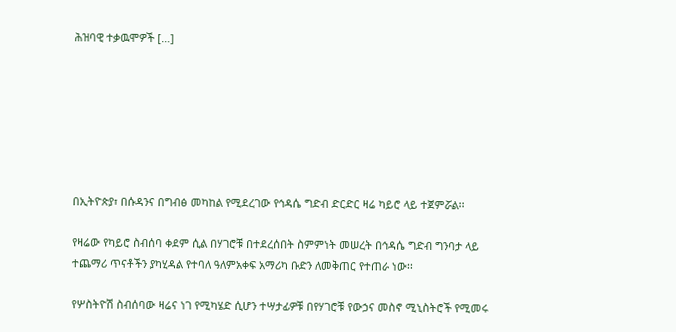ሕዝባዊ ተቃዉሞዎች […]







በኢትዮጵያ፣ በሱዳንና በግብፅ መካከል የሚደረገው የኅዳሴ ግድብ ድርድር ዛሬ ካይሮ ላይ ተጀምሯል፡፡

የዛሬው የካይሮ ስብሰባ ቀደም ሲል በሃገሮቹ በተደረሰበት ስምምነት መሠረት በኅዳሴ ግድብ ግንባታ ላይ ተጨማሪ ጥናቶችን ያካሂዳል የተባለ ዓለምአቀፍ አማሪካ ቡድን ለመቅጠር የተጠራ ነው፡፡

የሦስትዮሽ ስብሰባው ዛሬና ነገ የሚካሄድ ሲሆን ተሣታፊዎቹ በየሃገሮቹ የውኃና መስኖ ሚኒስትሮች የሚመሩ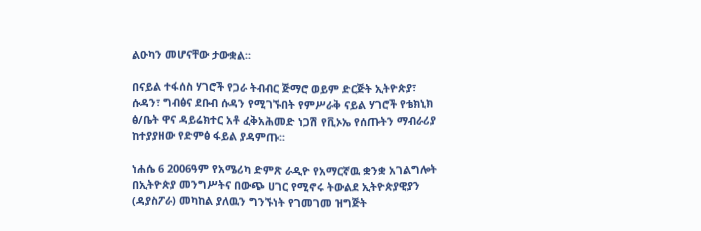ልዑካን መሆናቸው ታውቋል፡፡

በናይል ተፋሰስ ሃገሮች የጋራ ትብብር ጅማሮ ወይም ድርጅት ኢትዮጵያ፣ ሱዳን፣ ግብፅና ደቡብ ሱዳን የሚገኙበት የምሥራቅ ናይል ሃገሮች የቴክኒክ ፅ/ቤት ዋና ዳይሬክተር አቶ ፈቅአሕመድ ነጋሽ የቪኦኤ የሰጡትን ማብራሪያ ከተያያዘው የድምፅ ፋይል ያዳምጡ፡፡

ነሐሴ 6 2006ዓም የአሜሪካ ድምጽ ራዲዮ የአማርኛዉ ቋንቋ አገልግሎት በኢትዮጵያ መንግሥትና በውጭ ሀገር የሚኖሩ ትውልደ ኢትዮጵያዊያን (ዳያስፖራ) መካከል ያለዉን ግንኙነት የገመገመ ዝግጅት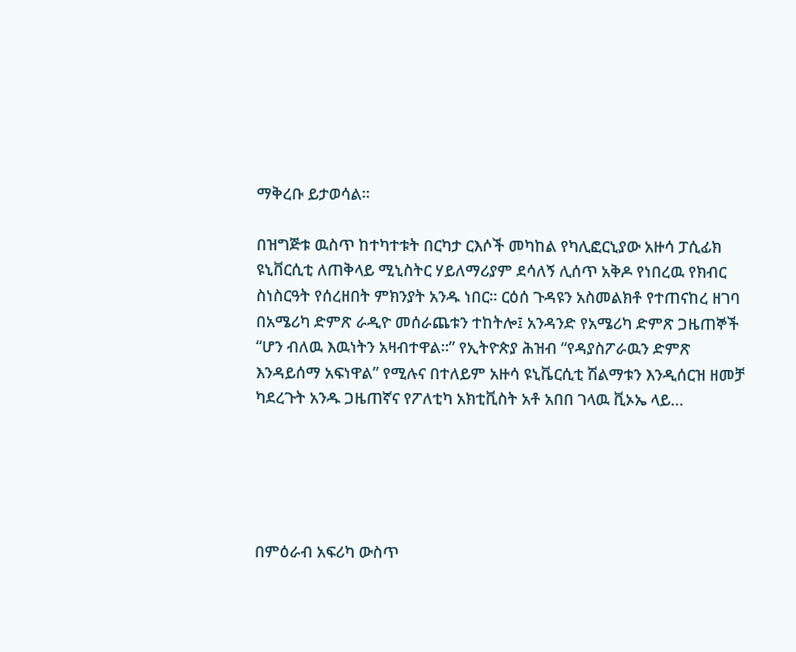ማቅረቡ ይታወሳል።

በዝግጅቱ ዉስጥ ከተካተቱት በርካታ ርእሶች መካከል የካሊፎርኒያው አዙሳ ፓሲፊክ ዩኒቨርሲቲ ለጠቅላይ ሚኒስትር ሃይለማሪያም ደሳለኝ ሊሰጥ አቅዶ የነበረዉ የክብር ስነስርዓት የሰረዘበት ምክንያት አንዱ ነበር። ርዕሰ ጉዳዩን አስመልክቶ የተጠናከረ ዘገባ በአሜሪካ ድምጽ ራዲዮ መሰራጨቱን ተከትሎ፤ አንዳንድ የአሜሪካ ድምጽ ጋዜጠኞች “ሆን ብለዉ እዉነትን አዛብተዋል።” የኢትዮጵያ ሕዝብ “የዳያስፖራዉን ድምጽ እንዳይሰማ አፍነዋል” የሚሉና በተለይም አዙሳ ዩኒቬርሲቲ ሽልማቱን እንዲሰርዝ ዘመቻ ካደረጉት አንዱ ጋዜጠኛና የፖለቲካ አክቲቪስት አቶ አበበ ገላዉ ቪኦኤ ላይ…





በምዕራብ አፍሪካ ውስጥ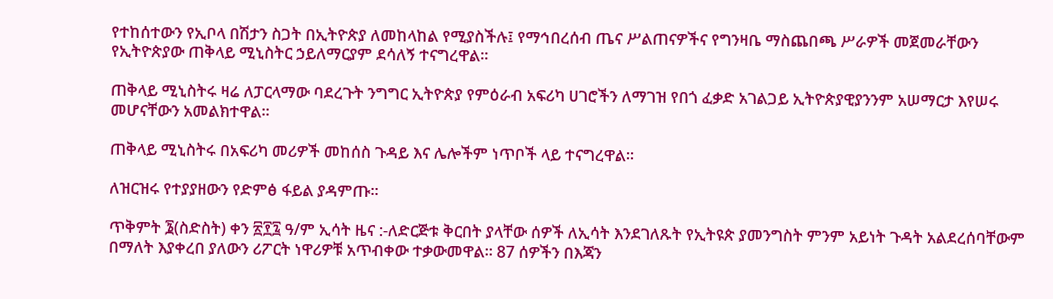የተከሰተውን የኢቦላ በሽታን ስጋት በኢትዮጵያ ለመከላከል የሚያስችሉ፤ የማኅበረሰብ ጤና ሥልጠናዎችና የግንዛቤ ማስጨበጫ ሥራዎች መጀመራቸውን የኢትዮጵያው ጠቅላይ ሚኒስትር ኃይለማርያም ደሳለኝ ተናግረዋል፡፡

ጠቅላይ ሚኒስትሩ ዛሬ ለፓርላማው ባደረጉት ንግግር ኢትዮጵያ የምዕራብ አፍሪካ ሀገሮችን ለማገዝ የበጎ ፈቃድ አገልጋይ ኢትዮጵያዊያንንም አሠማርታ እየሠሩ መሆናቸውን አመልክተዋል፡፡

ጠቅላይ ሚኒስትሩ በአፍሪካ መሪዎች መከሰስ ጉዳይ እና ሌሎችም ነጥቦች ላይ ተናግረዋል፡፡

ለዝርዝሩ የተያያዘውን የድምፅ ፋይል ያዳምጡ፡፡

ጥቅምት ፮(ስድስት) ቀን ፳፻፯ ዓ/ም ኢሳት ዜና :-ለድርጅቱ ቅርበት ያላቸው ሰዎች ለኢሳት እንደገለጹት የኢትዩጵ ያመንግስት ምንም አይነት ጉዳት አልደረሰባቸውም በማለት እያቀረበ ያለውን ሪፖርት ነዋሪዎቹ አጥብቀው ተቃውመዋል። 87 ሰዎችን በእጃን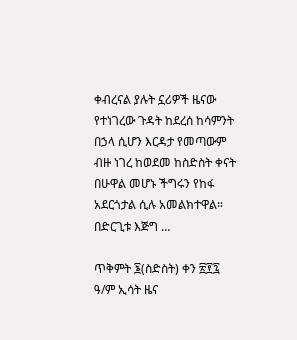ቀብረናል ያሉት ኗሪዎች ዜናው የተነገረው ጉዳት ከደረሰ ከሳምንት በኃላ ሲሆን እርዳታ የመጣውም ብዙ ነገረ ከወደመ ከስድስት ቀናት በሁዋል መሆኑ ችግሩን የከፋ አደርጎታል ሲሉ አመልክተዋል። በድርጊቱ እጅግ …

ጥቅምት ፮(ስድስት) ቀን ፳፻፯ ዓ/ም ኢሳት ዜና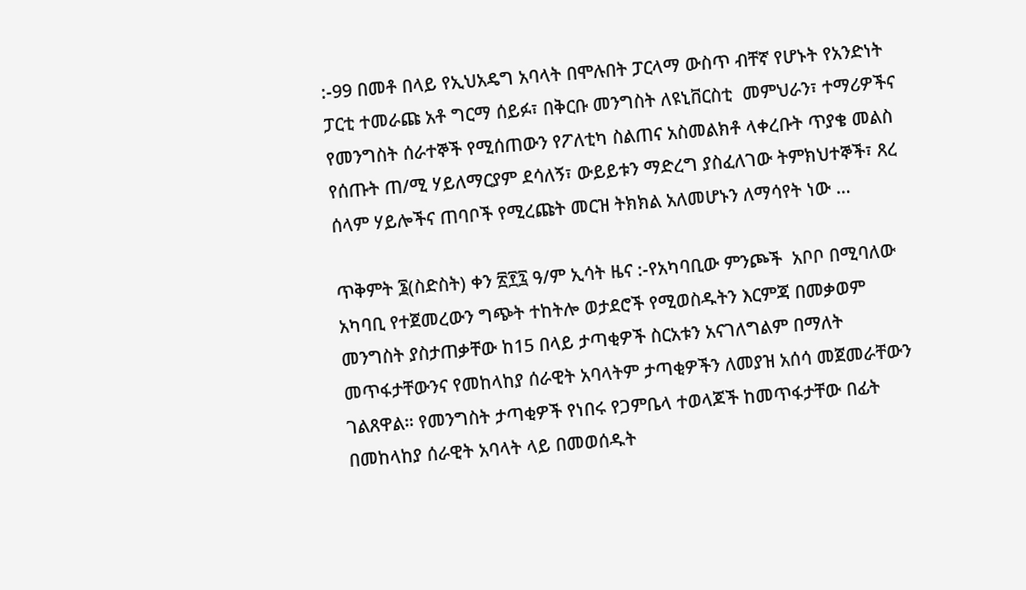:-99 በመቶ በላይ የኢህአዴግ አባላት በሞሉበት ፓርላማ ውስጥ ብቸኛ የሆኑት የአንድነት ፓርቲ ተመራጩ አቶ ግርማ ሰይፉ፣ በቅርቡ መንግስት ለዩኒቨርስቲ  መምህራን፣ ተማሪዎችና የመንግስት ሰራተኞች የሚሰጠውን የፖለቲካ ስልጠና አስመልክቶ ላቀረቡት ጥያቄ መልስ የሰጡት ጠ/ሚ ሃይለማርያም ደሳለኝ፣ ውይይቱን ማድረግ ያስፈለገው ትምክህተኞች፣ ጸረ ሰላም ሃይሎችና ጠባቦች የሚረጩት መርዝ ትክክል አለመሆኑን ለማሳየት ነው …

ጥቅምት ፮(ስድስት) ቀን ፳፻፯ ዓ/ም ኢሳት ዜና :-የአካባቢው ምንጮች  አቦቦ በሚባለው አካባቢ የተጀመረውን ግጭት ተከትሎ ወታደሮች የሚወስዱትን እርምጃ በመቃወም መንግስት ያስታጠቃቸው ከ15 በላይ ታጣቂዎች ስርአቱን አናገለግልም በማለት መጥፋታቸውንና የመከላከያ ሰራዊት አባላትም ታጣቂዎችን ለመያዝ አሰሳ መጀመራቸውን ገልጸዋል። የመንግስት ታጣቂዎች የነበሩ የጋምቤላ ተወላጆች ከመጥፋታቸው በፊት በመከላከያ ሰራዊት አባላት ላይ በመወሰዱት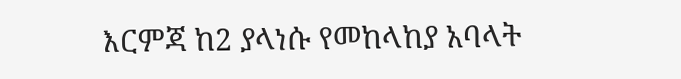እርምጃ ከ2 ያላነሱ የመከላከያ አባላት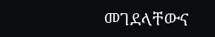መገደላቸውና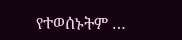የተወሰኑትም …